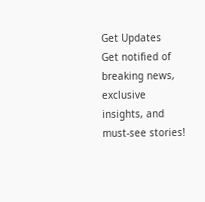Get Updates
Get notified of breaking news, exclusive insights, and must-see stories!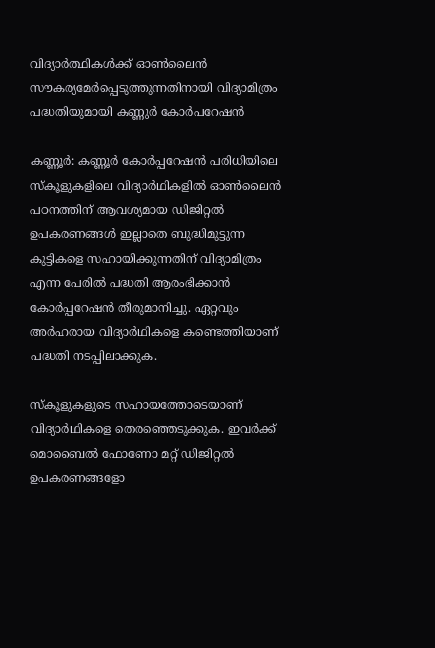വിദ്യാർത്ഥികൾക്ക് ഓൺലൈൻ സൗകര്യമേർപ്പെടുത്തുന്നതിനായി വിദ്യാമിത്രം പദ്ധതിയുമായി കണ്ണുർ കോർപറേഷൻ

കണ്ണൂര്‍: കണ്ണൂര്‍ കോര്‍പ്പറേഷന്‍ പരിധിയിലെ സ്‌കൂളുകളിലെ വിദ്യാര്‍ഥികളില്‍ ഓണ്‍ലൈന്‍ പഠനത്തിന് ആവശ്യമായ ഡിജിറ്റല്‍ ഉപകരണങ്ങള്‍ ഇല്ലാതെ ബുദ്ധിമുട്ടുന്ന കുട്ടികളെ സഹായിക്കുന്നതിന് വിദ്യാമിത്രം എന്ന പേരില്‍ പദ്ധതി ആരംഭിക്കാന്‍ കോര്‍പ്പറേഷന്‍ തീരുമാനിച്ചു. ഏറ്റവും അര്‍ഹരായ വിദ്യാര്‍ഥികളെ കണ്ടെത്തിയാണ് പദ്ധതി നടപ്പിലാക്കുക.

സ്‌കൂളുകളുടെ സഹായത്തോടെയാണ് വിദ്യാര്‍ഥികളെ തെരഞ്ഞെടുക്കുക. ഇവര്‍ക്ക് മൊബൈല്‍ ഫോണോ മറ്റ് ഡിജിറ്റല്‍ ഉപകരണങ്ങളോ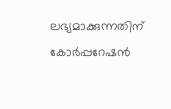ലഭ്യമാക്കുന്നതിന് കോര്‍പ്പറേഷന്‍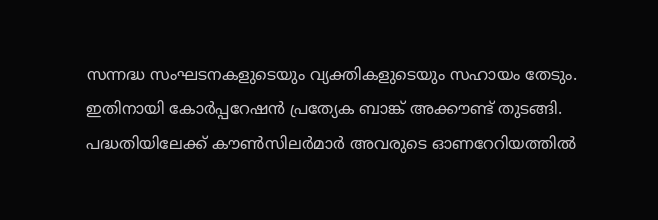സന്നദ്ധ സംഘടനകളുടെയും വ്യക്തികളുടെയും സഹായം തേടും. ഇതിനായി കോര്‍പ്പറേഷന്‍ പ്രത്യേക ബാങ്ക് അക്കൗണ്ട് തുടങ്ങി. പദ്ധതിയിലേക്ക് കൗണ്‍സിലര്‍മാര്‍ അവരുടെ ഓണറേറിയത്തില്‍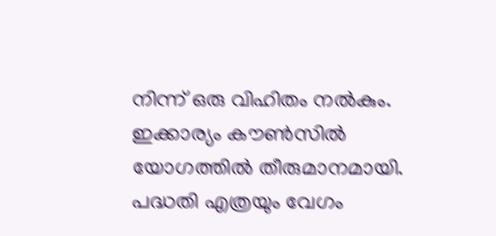നിന്ന് ഒരു വിഹിതം നല്‍കും. ഇക്കാര്യം കൗണ്‍സില്‍ യോഗത്തില്‍ തീരുമാനമായി. പദ്ധതി എത്രയും വേഗം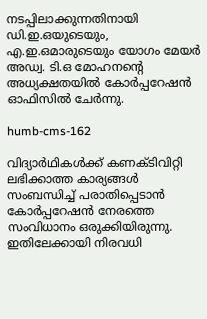നടപ്പിലാക്കുന്നതിനായി ഡി.ഇ.ഒയുടെയും, എ.ഇ.ഒമാരുടെയും യോഗം മേയര്‍ അഡ്വ. ടി.ഒ മോഹനന്റെ അധ്യക്ഷതയില്‍ കോര്‍പ്പറേഷന്‍ ഓഫിസില്‍ ചേര്‍ന്നു.

humb-cms-162

വിദ്യാര്‍ഥികള്‍ക്ക് കണക്ടിവിറ്റി ലഭിക്കാത്ത കാര്യങ്ങള്‍ സംബന്ധിച്ച് പരാതിപ്പെടാന്‍ കോര്‍പ്പറേഷന്‍ നേരത്തെ സംവിധാനം ഒരുക്കിയിരുന്നു. ഇതിലേക്കായി നിരവധി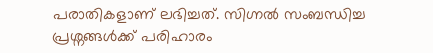പരാതികളാണ് ലഭിച്ചത്. സിഗ്നല്‍ സംബന്ധിച്ച പ്രശ്നങ്ങള്‍ക്ക് പരിഹാരം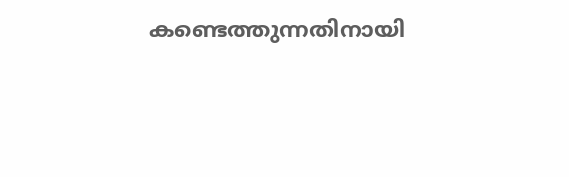കണ്ടെത്തുന്നതിനായി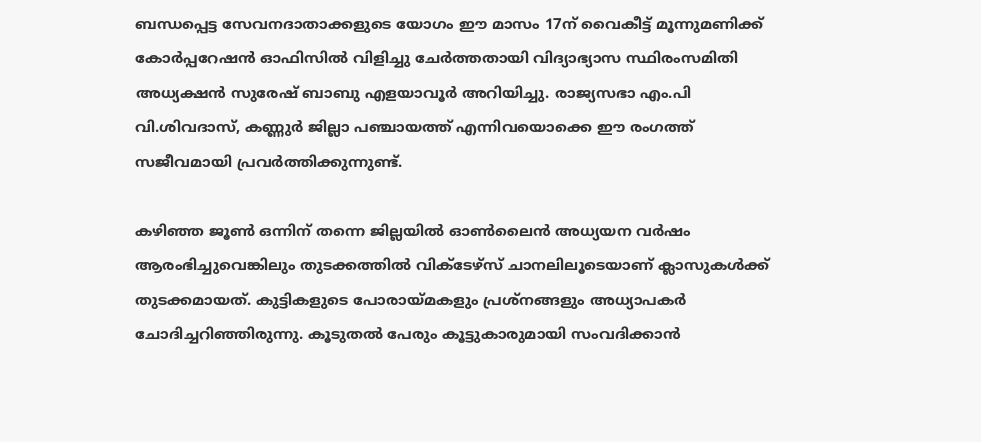ബന്ധപ്പെട്ട സേവനദാതാക്കളുടെ യോഗം ഈ മാസം 17ന് വൈകീട്ട് മൂന്നുമണിക്ക് കോര്‍പ്പറേഷന്‍ ഓഫിസില്‍ വിളിച്ചു ചേര്‍ത്തതായി വിദ്യാഭ്യാസ സ്ഥിരംസമിതി അധ്യക്ഷന്‍ സുരേഷ് ബാബു എളയാവൂര്‍ അറിയിച്ചു. രാജ്യസഭാ എം.പി വി.ശിവദാസ്, കണ്ണുർ ജില്ലാ പഞ്ചായത്ത് എന്നിവയൊക്കെ ഈ രംഗത്ത് സജീവമായി പ്രവർത്തിക്കുന്നുണ്ട്.

കഴിഞ്ഞ ജൂൺ ഒന്നിന് തന്നെ ജില്ലയിൽ ഓൺലൈൻ അധ്യയന വർഷം ആരംഭിച്ചുവെങ്കിലും തുടക്കത്തിൽ വിക്ടേഴ്സ് ചാനലിലൂടെയാണ് ക്ലാസുകൾക്ക് തുടക്കമായത്. കുട്ടികളുടെ പോരായ്മകളും പ്രശ്നങ്ങളും അധ്യാപകർ ചോദിച്ചറിഞ്ഞിരുന്നു. കൂടുതൽ പേരും കൂട്ടുകാരുമായി സംവദിക്കാൻ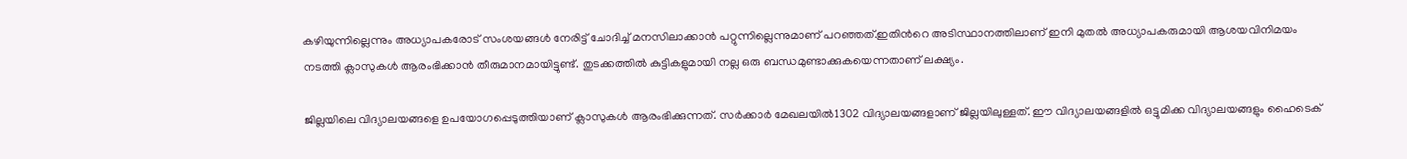കഴിയുന്നില്ലെന്നും അധ്യാപകരോട് സംശയങ്ങൾ നേരിട്ട് ചോദിച്ച് മനസിലാക്കാൻ പറ്റുന്നില്ലെന്നുമാണ് പറഞ്ഞത്.ഇതിന്‍റെ അടിസ്ഥാനത്തിലാണ് ഇനി മുതൽ അധ്യാപകരുമായി ആശയവിനിമയം നടത്തി ക്ലാസുകൾ ആരംഭിക്കാൻ തീരുമാനമായിട്ടുണ്ട്. തുടക്കത്തിൽ കുട്ടികളുമായി നല്ല ഒരു ബന്ധമുണ്ടാക്കുകയെന്നതാണ് ലക്ഷ്യം.

ജില്ലയിലെ വിദ്യാലയങ്ങളെ ഉപയോഗപ്പെടുത്തിയാണ് ക്ലാസുകൾ ആരംഭിക്കുന്നത്. സർക്കാർ മേഖലയിൽ1302 വിദ്യാലയങ്ങളാണ് ജില്ലയിലുള്ളത്. ഈ വിദ്യാലയങ്ങളിൽ ഒട്ടുമിക്ക വിദ്യാലയങ്ങളും ഹൈടെക്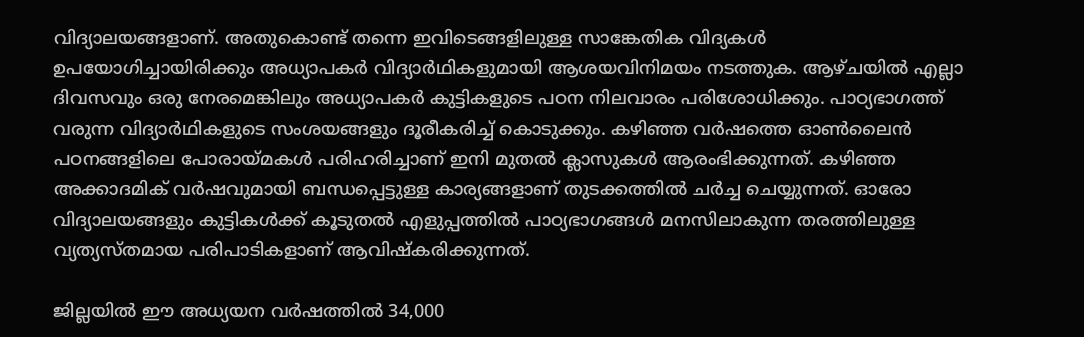വിദ്യാലയങ്ങളാണ്. അതുകൊണ്ട് തന്നെ ഇവിടെങ്ങളിലുള്ള സാങ്കേതിക വിദ്യകൾ ഉപയോഗിച്ചായിരിക്കും അധ്യാപകർ വിദ്യാർഥികളുമായി ആശയവിനിമയം നടത്തുക. ആഴ്ചയിൽ എല്ലാ ദിവസവും ഒരു നേരമെങ്കിലും അധ്യാപകർ കുട്ടികളുടെ പഠന നിലവാരം പരിശോധിക്കും. പാഠ്യഭാഗത്ത് വരുന്ന വിദ്യാർഥികളുടെ സംശയങ്ങളും ദൂരീകരിച്ച് കൊടുക്കും. കഴിഞ്ഞ വർഷത്തെ ഓൺലൈൻ പഠനങ്ങളിലെ പോരായ്മകൾ പരിഹരിച്ചാണ് ഇനി മുതൽ ക്ലാസുകൾ ആരംഭിക്കുന്നത്. കഴിഞ്ഞ അക്കാദമിക് വർഷവുമായി ബന്ധപ്പെട്ടുള്ള കാര്യങ്ങളാണ് തുടക്കത്തിൽ ചർച്ച ചെയ്യുന്നത്. ഓരോ വിദ്യാലയങ്ങളും കുട്ടികൾക്ക് കൂടുതൽ എളുപ്പത്തിൽ പാഠ്യഭാഗങ്ങൾ മനസിലാകുന്ന തരത്തിലുള്ള വ്യത്യസ്തമായ പരിപാടികളാണ് ആവിഷ്കരിക്കുന്നത്.

ജില്ലയിൽ ഈ അധ്യയന വർഷത്തിൽ 34,000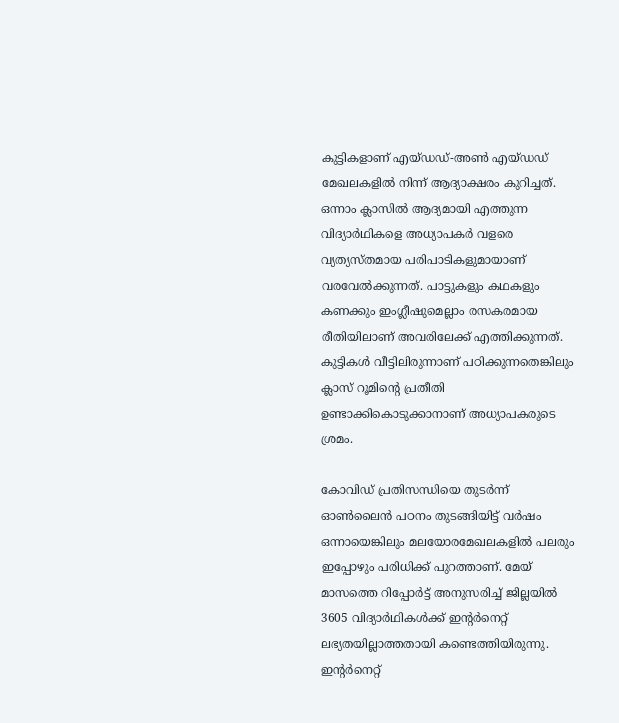കുട്ടികളാണ് എയ്ഡഡ്-അൺ എയ്ഡഡ് മേഖലകളിൽ നിന്ന് ആദ്യാക്ഷരം കുറിച്ചത്. ഒന്നാം ക്ലാസിൽ ആദ്യമായി എത്തുന്ന വിദ്യാർഥികളെ അധ്യാപകർ വളരെ വ്യത്യസ്തമായ പരിപാടികളുമായാണ് വരവേൽക്കുന്നത്. പാട്ടുകളും കഥകളും കണക്കും ഇംഗ്ലീഷുമെല്ലാം രസകരമായ രീതിയിലാണ് അവരിലേക്ക് എത്തിക്കുന്നത്. കുട്ടികൾ വീട്ടിലിരുന്നാണ് പഠിക്കുന്നതെങ്കിലും ക്ലാസ് റൂമിന്‍റെ പ്രതീതി ഉണ്ടാക്കികൊടുക്കാനാണ് അധ്യാപകരുടെ ശ്രമം.

കോവിഡ് പ്രതിസന്ധിയെ തുടർന്ന് ഓൺലൈൻ പഠനം തുടങ്ങിയിട്ട് വർഷം ഒന്നായെങ്കിലും മലയോരമേഖലകളിൽ പലരും ഇപ്പോഴും പരിധിക്ക് പുറത്താണ്. മേയ് മാസത്തെ റിപ്പോർട്ട് അനുസരിച്ച് ജില്ലയിൽ 3605 വിദ്യാർഥികൾക്ക് ഇന്‍റർനെറ്റ് ലഭ്യതയില്ലാത്തതായി കണ്ടെത്തിയിരുന്നു. ഇന്‍റർനെറ്റ്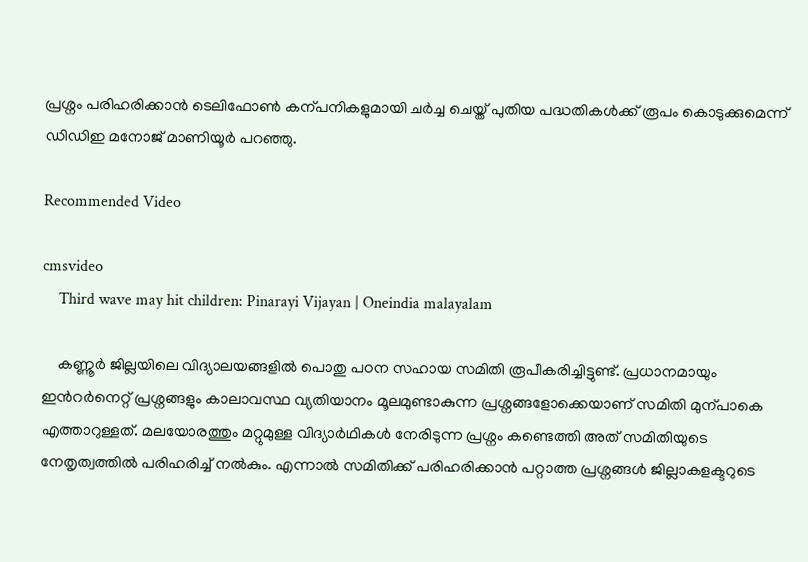പ്രശ്നം പരിഹരിക്കാൻ ടെലിഫോൺ കന്പനികളുമായി ചർച്ച ചെയ്ത് പുതിയ പദ്ധതികൾക്ക് രൂപം കൊടുക്കുമെന്ന് ഡിഡിഇ മനോജ് മാണിയൂർ പറഞ്ഞു.

Recommended Video

cmsvideo
    Third wave may hit children: Pinarayi Vijayan | Oneindia malayalam

    കണ്ണൂർ ജില്ലയിലെ വിദ്യാലയങ്ങളിൽ പൊതു പഠന സഹായ സമിതി രൂപീകരിച്ചിട്ടുണ്ട്. പ്രധാനമായും ഇന്‍റർനെറ്റ് പ്രശ്നങ്ങളും കാലാവസ്ഥ വ്യതിയാനം മൂലമുണ്ടാകുന്ന പ്രശ്നങ്ങളോക്കെയാണ് സമിതി മുന്പാകെ എത്താറുള്ളത്. മലയോരത്തും മറ്റുമുള്ള വിദ്യാർഥികൾ നേരിടുന്ന പ്രശ്നം കണ്ടെത്തി അത് സമിതിയുടെ നേതൃത്വത്തിൽ പരിഹരിച്ച് നൽകും. എന്നാൽ സമിതിക്ക് പരിഹരിക്കാൻ പറ്റാത്ത പ്രശ്നങ്ങൾ ജില്ലാകളക്ടറുടെ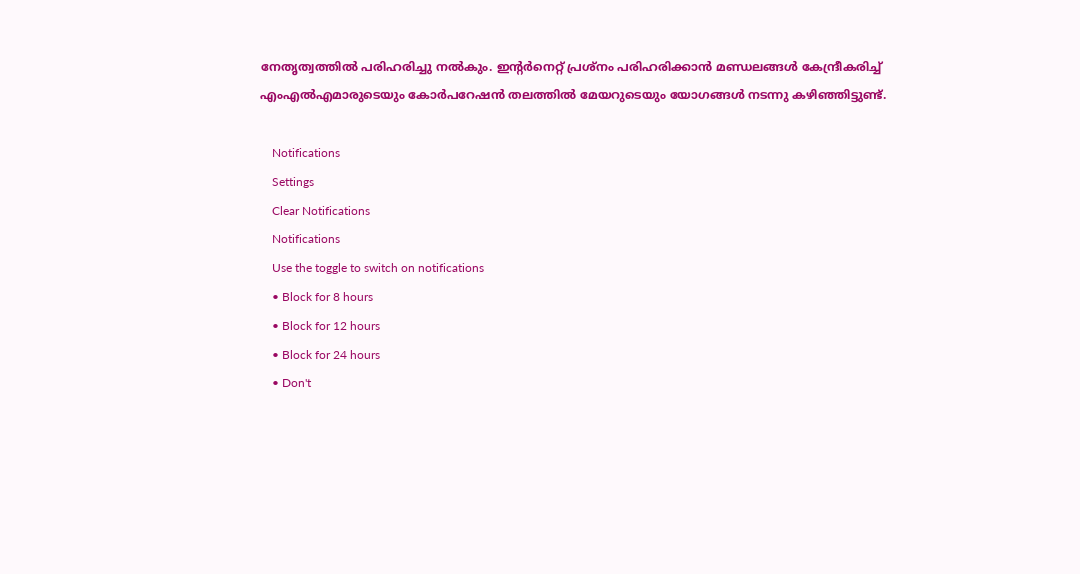നേതൃത്വത്തിൽ പരിഹരിച്ചു നൽകും. ഇന്‍റർനെറ്റ് പ്രശ്നം പരിഹരിക്കാൻ മണ്ഡലങ്ങൾ കേന്ദ്രീകരിച്ച് എംഎൽഎമാരുടെയും കോർപറേഷൻ തലത്തിൽ മേയറുടെയും യോഗങ്ങൾ നടന്നു കഴിഞ്ഞിട്ടുണ്ട്.

    Notifications
    Settings
    Clear Notifications
    Notifications
    Use the toggle to switch on notifications
    • Block for 8 hours
    • Block for 12 hours
    • Block for 24 hours
    • Don't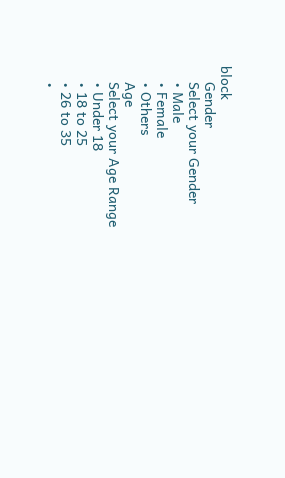block
    Gender
    Select your Gender
    • Male
    • Female
    • Others
    Age
    Select your Age Range
    • Under 18
    • 18 to 25
    • 26 to 35
    •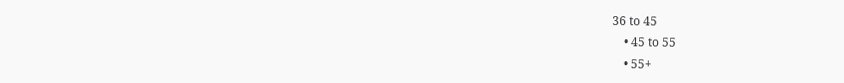36 to 45
    • 45 to 55
    • 55+